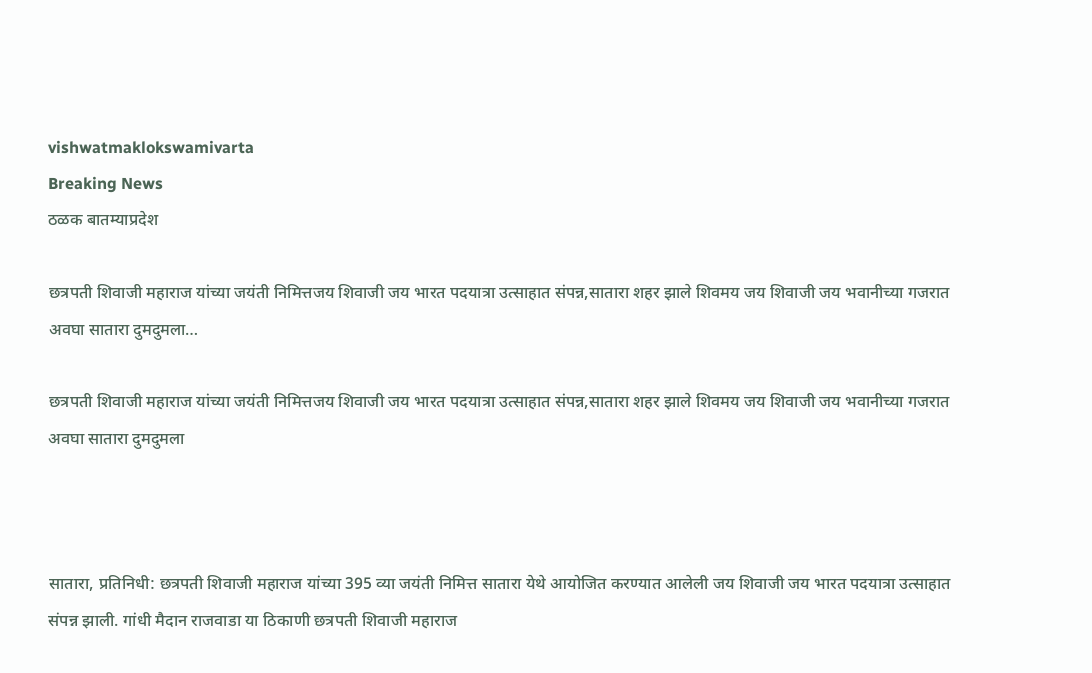vishwatmaklokswamivarta
Breaking News
ठळक बातम्याप्रदेश

छत्रपती शिवाजी महाराज यांच्या जयंती निमित्तजय शिवाजी जय भारत पदयात्रा उत्साहात संपन्न,सातारा शहर झाले शिवमय जय शिवाजी जय भवानीच्या गजरात अवघा सातारा दुमदुमला…

छत्रपती शिवाजी महाराज यांच्या जयंती निमित्तजय शिवाजी जय भारत पदयात्रा उत्साहात संपन्न,सातारा शहर झाले शिवमय जय शिवाजी जय भवानीच्या गजरात अवघा सातारा दुमदुमला



सातारा, प्रतिनिधी: छत्रपती शिवाजी महाराज यांच्या 395 व्या जयंती निमित्त सातारा येथे आयोजित करण्यात आलेली जय शिवाजी जय भारत पदयात्रा उत्साहात संपन्न झाली. गांधी मैदान राजवाडा या ठिकाणी छत्रपती शिवाजी महाराज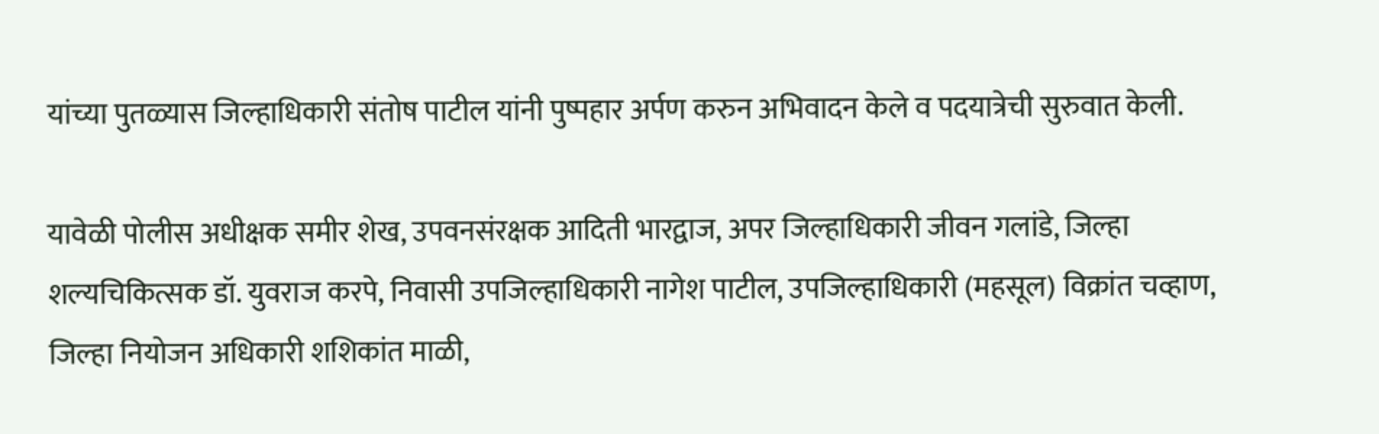यांच्या पुतळ्यास जिल्हाधिकारी संतोष पाटील यांनी पुष्पहार अर्पण करुन अभिवादन केले व पदयात्रेची सुरुवात केली.

यावेळी पोलीस अधीक्षक समीर शेख, उपवनसंरक्षक आदिती भारद्वाज, अपर जिल्हाधिकारी जीवन गलांडे, जिल्हा शल्यचिकित्सक डॉ. युवराज करपे, निवासी उपजिल्हाधिकारी नागेश पाटील, उपजिल्हाधिकारी (महसूल) विक्रांत चव्हाण, जिल्हा नियोजन अधिकारी शशिकांत माळी,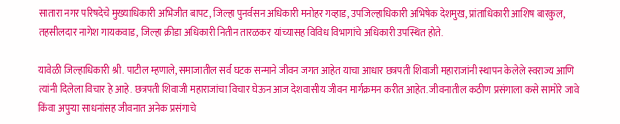सातारा नगर परिषदेचे मुख्याधिकारी अभिजीत बापट, जिल्हा पुनर्वसन अधिकारी मनोहर गव्हाड, उपजिल्हाधिकारी अभिषेक देशमुख, प्रांताधिकारी आशिष बारकुल, तहसीलदार नागेश गायकवाड, जिल्हा क्रीडा अधिकारी नितीन तारळकर यांच्यासह विविध विभागांचे अधिकारी उपस्थित होते.

यावेळी जिल्हाधिकारी श्री. पाटील म्हणाले, समाजातील सर्व घटक सन्माने जीवन जगत आहेत याचा आधार छत्रपती शिवाजी महाराजांनी स्थापन केलेले स्वराज्य आणि त्यांनी दिलेला विचार हे आहे. छत्रपती शिवाजी महाराजांचा विचार घेऊन आज देशवासीय जीवन मार्गक्रमन करीत आहेत. जीवनातील कठीण प्रसंगाला कसे सामोरे जावे किंवा अपुऱ्या साधनांसह जीवनात अनेक प्रसंगाचे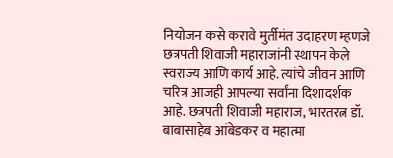नियोजन कसे करावे मुर्तीमंत उदाहरण म्हणजे छत्रपती शिवाजी महाराजांनी स्थापन केले स्वराज्य आणि कार्य आहे. त्यांचे जीवन आणि चरित्र आजही आपल्या सर्वांना दिशादर्शक आहे. छत्रपती शिवाजी महाराज, भारतरत्न डॉ. बाबासाहेब आंबेडकर व महात्मा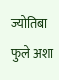ज्योतिबा फुले अशा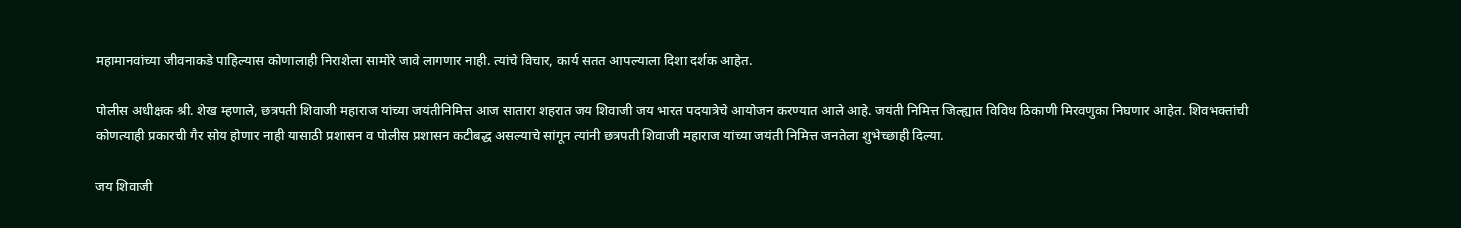महामानवांच्या जीवनाकडे पाहिल्यास कोणालाही निराशेला सामोरे जावे लागणार नाही. त्यांचे विचार, कार्य सतत आपल्याला दिशा दर्शक आहेत.

पोलीस अधीक्षक श्री. शेख म्हणाले, छत्रपती शिवाजी महाराज यांच्या जयंतीनिमित्त आज सातारा शहरात जय शिवाजी जय भारत पदयात्रेचे आयोजन करण्यात आले आहे. जयंती निमित्त जिल्ह्यात विविध ठिकाणी मिरवणुका निघणार आहेत. शिवभक्तांची कोणत्याही प्रकारची गैर सोय होणार नाही यासाठी प्रशासन व पोलीस प्रशासन कटीबद्ध असल्याचे सांगून त्यांनी छत्रपती शिवाजी महाराज यांच्या जयंती निमित्त जनतेला शुभेच्छाही दिल्या.

जय शिवाजी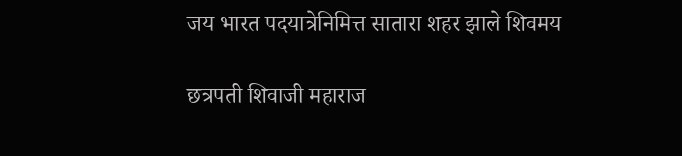जय भारत पदयात्रेनिमित्त सातारा शहर झाले शिवमय

छत्रपती शिवाजी महाराज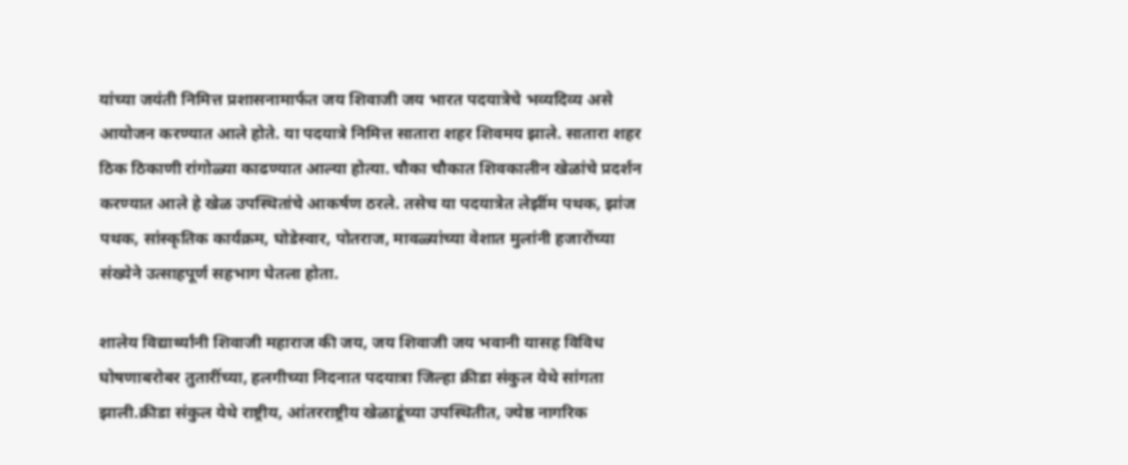यांच्या जयंती निमित्त प्रशासनामार्फत जय शिवाजी जय भारत पदयात्रेचे भव्यदिव्य असे आयोजन करण्यात आले होते. या पदयात्रे निमित्त सातारा शहर शिवमय झाले. सातारा शहर ठिक ठिकाणी रांगोळ्या काढण्यात आल्या होत्या. चौका चौकात शिवकालीन खेळांचे प्रदर्शन करण्यात आले हे खेळ उपस्थितांचे आकर्षण ठरले. तसेच या पदयात्रेत लेझींम पथक, झांज पथक, सांस्कृतिक कार्यक्रम, घोडेस्वार, पोतराज, मावळ्यांच्या वेशात मुलांनी हजारोंच्या संख्येने उत्साहपूर्ण सहभाग घेतला होता.

शालेय विद्यार्थ्यांनी शिवाजी महाराज की जय, जय शिवाजी जय भवानी यासह विविध घोषणाबरोबर तुतारींच्या, हलगीच्या निदनात पदयात्रा जिल्हा क्रीडा संकुल येथे सांगता झाली.क्रीडा संकुल येथे राष्ट्रीय, आंतरराष्ट्रीय खेळाडूंच्या उपस्थितीत, ज्येष्ठ नागरिक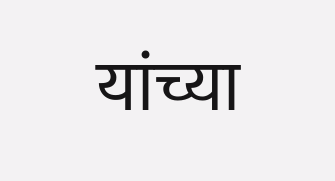यांच्या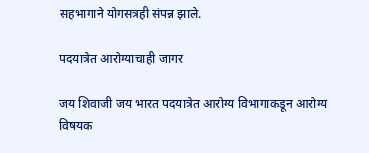सहभागाने योगसत्रही संपन्न झाले.

पदयात्रेत आरोग्याचाही जागर

जय शिवाजी जय भारत पदयात्रेत आरोग्य विभागाकडून आरोग्य विषयक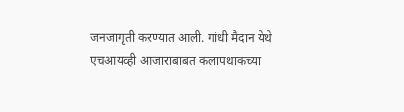जनजागृती करण्यात आली. गांधी मैदान येथे एचआयव्ही आजाराबाबत कलापथाकच्या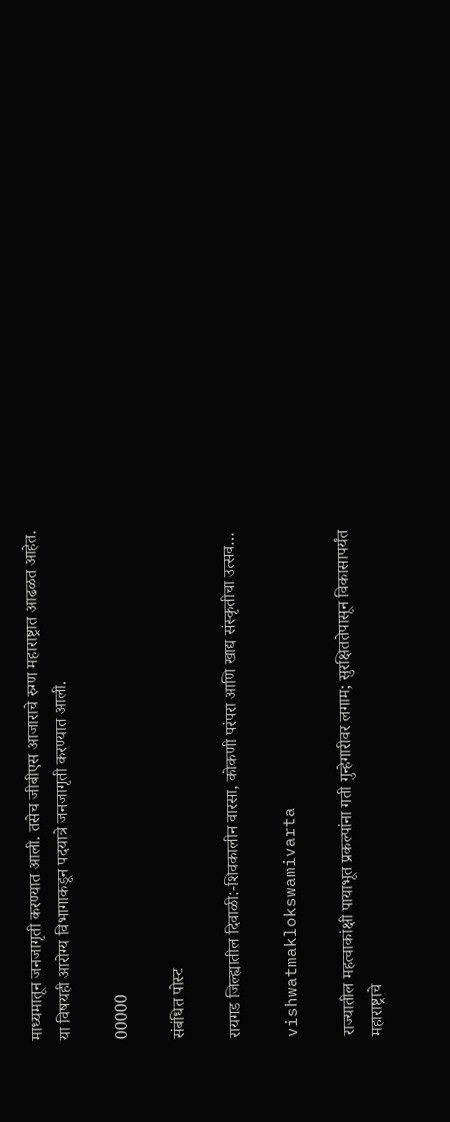माध्यमातून जनजागृती करण्यात आली. तसेच जीबीएस आजाराचे रुग्ण महाराष्ट्रात आढळत आहेत. या विषयही आरोग्य विभागाकडून पदयात्रे जनजागृती करण्यात आली.

00000

संबंधित पोस्ट

रायगड जिल्ह्यातील दिवाळी:-शिवकालीन वारसा, कोकणी परंपरा आणि खाद्य संस्कृतीचा उत्सव…

vishwatmaklokswamivarta

राज्यातील महत्वाकांक्षी पायाभूत प्रकल्पांना गती गुन्हेगारीवर लगाम; सुरक्षिततेपासून विकासापर्यंत महाराष्ट्राचे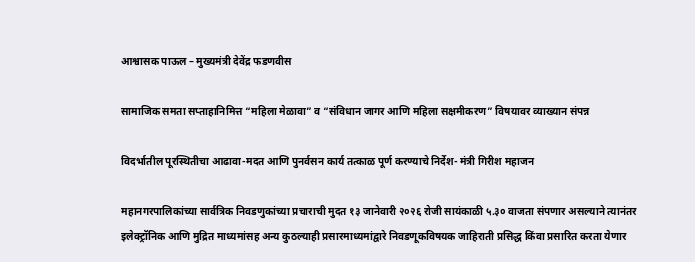आश्वासक पाऊल – मुख्यमंत्री देवेंद्र फडणवीस

सामाजिक समता सप्ताहानिमित्त “महिला मेळावा” व “संविधान जागर आणि महिला सक्षमीकरण” विषयावर व्याख्यान संपन्न

विदर्भातील पूरस्थितीचा आढावा-मदत आणि पुनर्वसन कार्य तत्काळ पूर्ण करण्याचे निर्देश- मंत्री गिरीश महाजन

महानगरपालिकांच्या सार्वत्रिक निवडणुकांच्या प्रचाराची मुदत १३ जानेवारी २०२६ रोजी सायंकाळी ५.३० वाजता संपणार असल्याने त्यानंतर इलेक्ट्रॉनिक आणि मुद्रित माध्यमांसह अन्य कुठल्याही प्रसारमाध्यमांद्वारे निवडणूकविषयक जाहिराती प्रसिद्ध किंवा प्रसारित करता येणार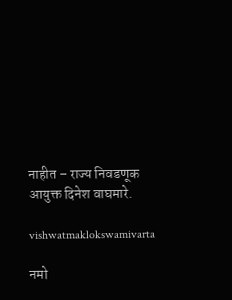नाहीत – राज्य निवडणूक आयुक्त दिनेश वाघमारे.

vishwatmaklokswamivarta

नमो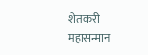शेतकरी महासन्मान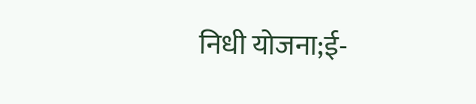निधी योजना;ई-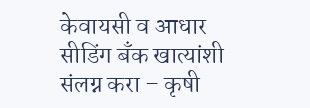केवायसी व आधार सीडिंग बँक खात्यांशी संलग्न करा – कृषी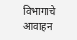विभागाचे आवाहन